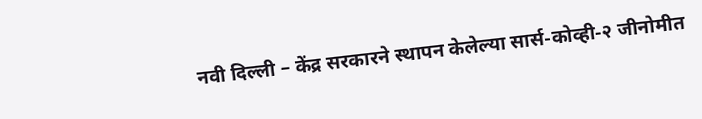नवी दिल्ली – केंद्र सरकारने स्थापन केलेल्या सार्स-कोव्ही-२ जीनोमीत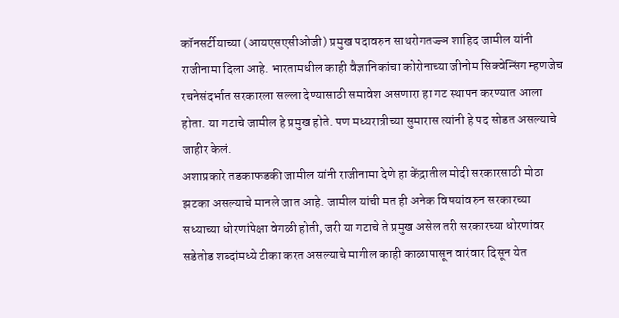कॉनसर्टीयाच्या (आयएसएसीओजी) प्रमुख पदावरुन साथरोगतज्ज्ञ शाहिद जामील यांनी राजीनामा दिला आहे. भारतामधील काही वैज्ञानिकांचा कोरोनाच्या जीनोम सिक्वेन्सिंग म्हणजेच रचनेसंदर्भात सरकारला सल्ला देण्यासाठी समावेश असणारा हा गट स्थापन करण्यात आला होता. या गटाचे जामील हे प्रमुख होते. पण मध्यरात्रीच्या सुमारास त्यांनी हे पद सोडत असल्याचे जाहीर केलं.
अशाप्रकारे तडकाफडकी जामील यांनी राजीनामा देणे हा केंद्रातील मोदी सरकारसाठी मोठा झटका असल्याचे मानले जात आहे. जामील यांची मत ही अनेक विषयांवरुन सरकारच्या सध्याच्या धोरणांपेक्षा वेगळी होती, जरी या गटाचे ते प्रमुख असेल तरी सरकारच्या धोरणांवर सडेतोड शब्दांमध्ये टीका करत असल्याचे मागील काही काळापासून वारंवार दिसून येत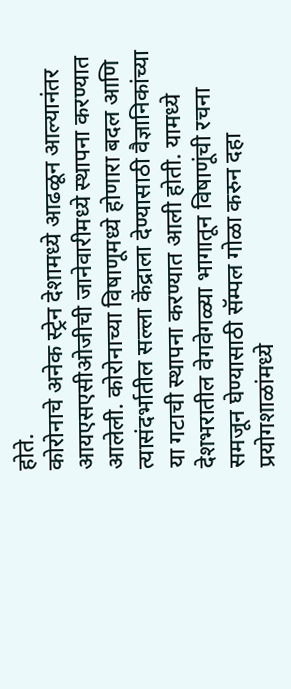होते.
कोरोनाचे अनेक स्ट्रेन देशामध्ये आढळून आल्यानंतर आयएसएसीओजीची जानेवारीमध्ये स्थापना करण्यात आलेली. कोरोनाच्या विषाणूमध्ये होणारा बदल आणि त्यासंदर्भातील सल्ला केंद्राला देण्यासाठी वैज्ञानिकांच्या या गटाची स्थापना करण्यात आली होती. यामध्ये देशभरातील वेगवेगळ्या भागातून विषाणूंची रचना समजून घेण्यासाठी सॅम्पल गोळा करुन दहा प्रयोगशाळांमध्ये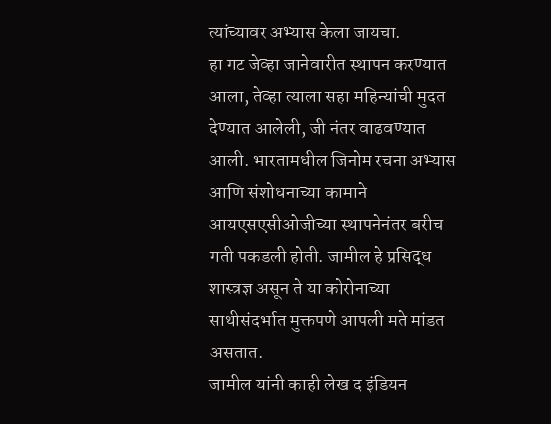त्यांच्यावर अभ्यास केला जायचा.
हा गट जेव्हा जानेवारीत स्थापन करण्यात आला, तेव्हा त्याला सहा महिन्यांची मुदत देण्यात आलेली, जी नंतर वाढवण्यात आली. भारतामधील जिनोम रचना अभ्यास आणि संशोधनाच्या कामाने आयएसएसीओजीच्या स्थापनेनंतर बरीच गती पकडली होती. जामील हे प्रसिद्ध शास्त्रज्ञ असून ते या कोरोनाच्या साथीसंदर्भात मुक्तपणे आपली मते मांडत असतात.
जामील यांनी काही लेख द इंडियन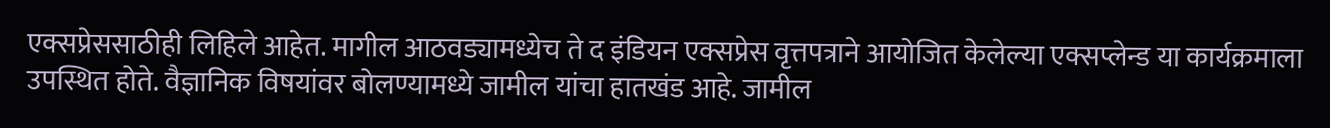एक्सप्रेससाठीही लिहिले आहेत. मागील आठवड्यामध्येच ते द इंडियन एक्सप्रेस वृत्तपत्राने आयोजित केलेल्या एक्सप्लेन्ड या कार्यक्रमाला उपस्थित होते. वैज्ञानिक विषयांवर बोलण्यामध्ये जामील यांचा हातखंड आहे. जामील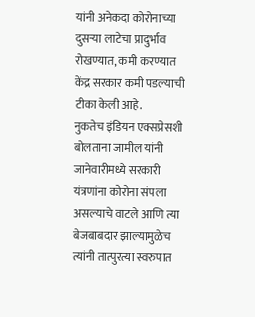यांनी अनेकदा कोरोनाच्या दुसऱ्या लाटेचा प्रादुर्भाव रोखण्यात, कमी करण्यात केंद्र सरकार कमी पडल्याची टीका केली आहे.
नुकतेच इंडियन एक्सप्रेसशी बोलताना जामील यांनी जानेवारीमध्ये सरकारी यंत्रणांना कोरोना संपला असल्याचे वाटले आणि त्या बेजबाबदार झाल्यामुळेच त्यांनी तात्पुरत्या स्वरुपात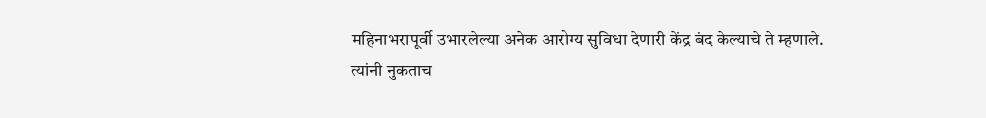महिनाभरापूर्वी उभारलेल्या अनेक आरोग्य सुविधा देणारी केंद्र बंद केल्याचे ते म्हणाले.
त्यांनी नुकताच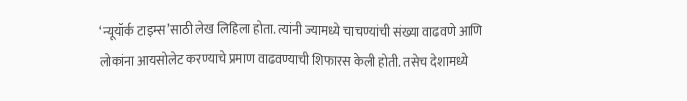‘न्यूयॉर्क टाइम्स’साठी लेख लिहिला होता. त्यांनी ज्यामध्ये चाचण्यांची संख्या वाढवणे आणि लोकांना आयसोलेट करण्याचे प्रमाण वाढवण्याची शिफारस केली होती. तसेच देशामध्ये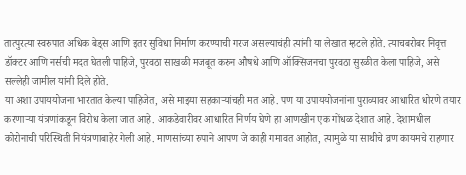तात्पुरत्या स्वरुपात अधिक बेड्स आणि इतर सुविधा निर्माण करण्याची गरज असल्याचंही त्यांनी या लेखात म्हटले होते. त्याचबरोबर निवृत्त डॉक्टर आणि नर्सची मदत घेतली पाहिजे, पुरवठा साखळी मजबूत करुन औषधे आणि ऑक्सिजनचा पुरवठा सुरळीत केला पाहिजे, असे सल्लेही जामील यांनी दिले होते.
या अशा उपाययोजना भारतात केल्या पाहिजेत, असे माझ्या सहकाऱ्यांचही मत आहे. पण या उपाययोजनांना पुराव्यावर आधारित धोरणे तयार करणाऱ्या यंत्रणांकडून विरोध केला जात आहे. आकडेवारीवर आधारित निर्णय घेणे हा आणखीन एक गोंधळ देशात आहे. देशामधील कोरोनाची परिस्थिती नियंत्रणाबाहेर गेली आहे. माणसांच्या रुपाने आपण जे काही गमावत आहोत, त्यामुळे या साथीचे व्रण कायमचे राहणार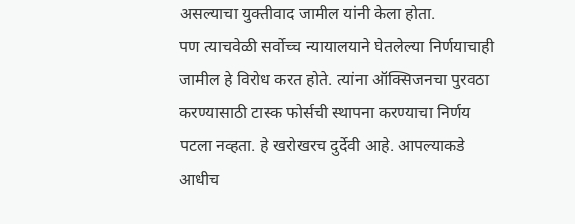असल्याचा युक्तीवाद जामील यांनी केला होता.
पण त्याचवेळी सर्वोच्च न्यायालयाने घेतलेल्या निर्णयाचाही जामील हे विरोध करत होते. त्यांना ऑक्सिजनचा पुरवठा करण्यासाठी टास्क फोर्सची स्थापना करण्याचा निर्णय पटला नव्हता. हे खरोखरच दुर्देवी आहे. आपल्याकडे आधीच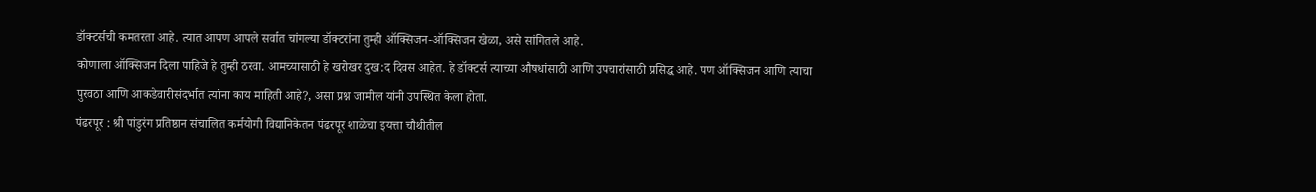डॉक्टर्सची कमतरता आहे. त्यात आपण आपले सर्वात चांगल्या डॉक्टरांना तुम्ही ऑक्सिजन-ऑक्सिजन खेळा, असे सांगितले आहे.
कोणाला ऑक्सिजन दिला पाहिजे हे तुम्ही ठरवा. आमच्यासाठी हे खरोखर दुख:द दिवस आहेत. हे डॉक्टर्स त्याच्या औषधांसाठी आणि उपचारांसाठी प्रसिद्ध आहे. पण ऑक्सिजन आणि त्याचा पुरवठा आणि आकडेवारीसंदर्भात त्यांना काय माहिती आहे?, असा प्रश्न जामील यांनी उपस्थित केला होता.
पंढरपूर : श्री पांडुरंग प्रतिष्ठान संचालित कर्मयोगी विद्यानिकेतन पंढरपूर शाळेचा इयत्ता चौथीतील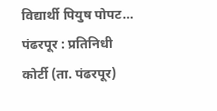विद्यार्थी पियुष पोपट…
पंढरपूर : प्रतिनिधी कोर्टी (ता. पंढरपूर)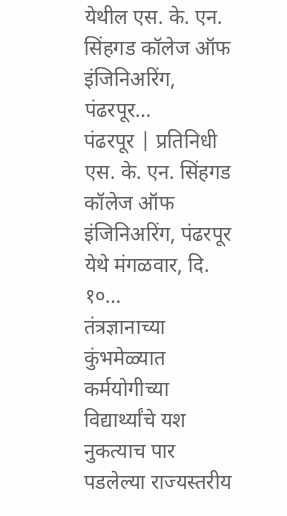येथील एस. के. एन. सिंहगड कॉलेज ऑफ इंजिनिअरिंग, पंढरपूर…
पंढरपूर | प्रतिनिधी एस. के. एन. सिंहगड कॉलेज ऑफ इंजिनिअरिंग, पंढरपूर येथे मंगळवार, दि. १०…
तंत्रज्ञानाच्या कुंभमेळ्यात कर्मयोगीच्या विद्यार्थ्यांचे यश नुकत्याच पार पडलेल्या राज्यस्तरीय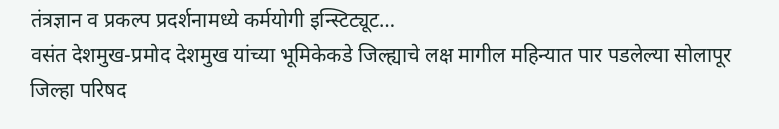तंत्रज्ञान व प्रकल्प प्रदर्शनामध्ये कर्मयोगी इन्स्टिट्यूट…
वसंत देशमुख-प्रमोद देशमुख यांच्या भूमिकेकडे जिल्ह्याचे लक्ष मागील महिन्यात पार पडलेल्या सोलापूर जिल्हा परिषद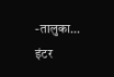-तालुका…
इंटर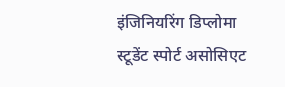इंजिनियरिंग डिप्लोमा स्टूडेंट स्पोर्ट असोसिएट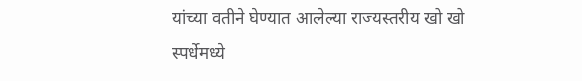यांच्या वतीने घेण्यात आलेल्या राज्यस्तरीय खो खो स्पर्धेमध्ये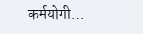कर्मयोगी…